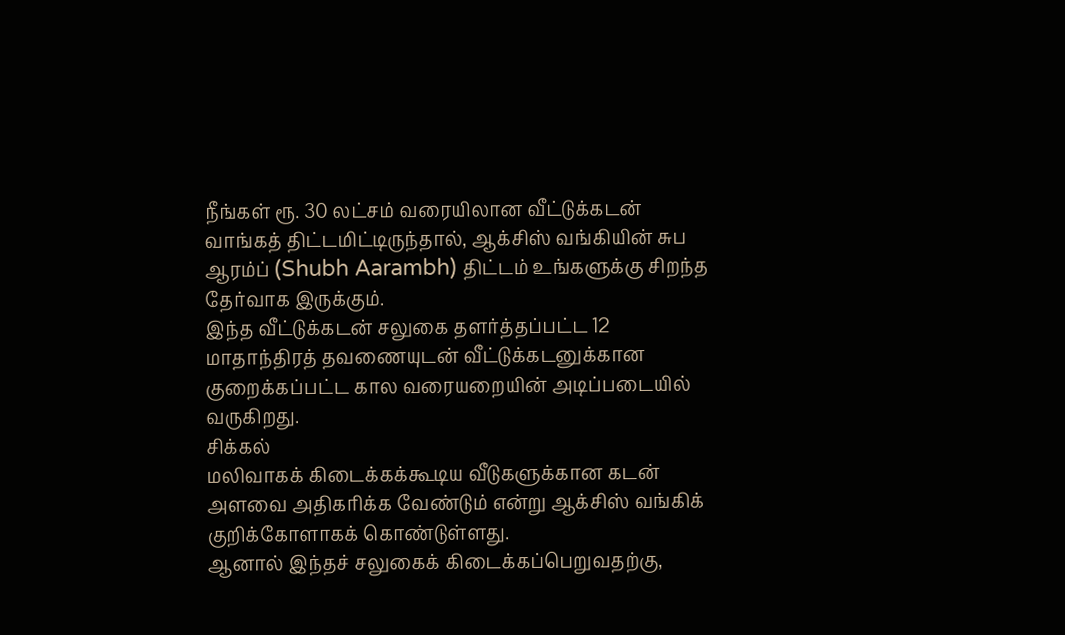நீங்கள் ரூ. 30 லட்சம் வரையிலான வீட்டுக்கடன் வாங்கத் திட்டமிட்டிருந்தால், ஆக்சிஸ் வங்கியின் சுப ஆரம்ப் (Shubh Aarambh) திட்டம் உங்களுக்கு சிறந்த தேர்வாக இருக்கும்.
இந்த வீட்டுக்கடன் சலுகை தளர்த்தப்பட்ட 12 மாதாந்திரத் தவணையுடன் வீட்டுக்கடனுக்கான குறைக்கப்பட்ட கால வரையறையின் அடிப்படையில் வருகிறது.
சிக்கல்
மலிவாகக் கிடைக்கக்கூடிய வீடுகளுக்கான கடன் அளவை அதிகரிக்க வேண்டும் என்று ஆக்சிஸ் வங்கிக் குறிக்கோளாகக் கொண்டுள்ளது.
ஆனால் இந்தச் சலுகைக் கிடைக்கப்பெறுவதற்கு,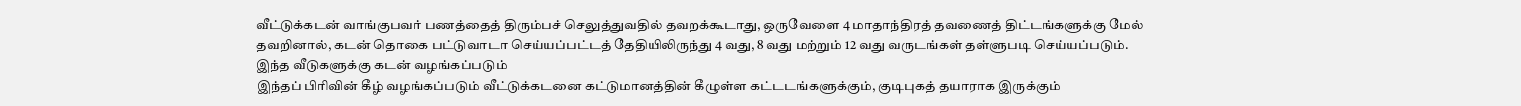வீட்டுக்கடன் வாங்குபவர் பணத்தைத் திரும்பச் செலுத்துவதில் தவறக்கூடாது, ஒருவேளை 4 மாதாந்திரத் தவணைத் திட்டங்களுக்கு மேல் தவறினால், கடன் தொகை பட்டுவாடா செய்யப்பட்டத் தேதியிலிருந்து 4 வது, 8 வது மற்றும் 12 வது வருடங்கள் தள்ளுபடி செய்யப்படும்.
இந்த வீடுகளுக்கு கடன் வழங்கப்படும்
இந்தப் பிரிவின் கீழ் வழங்கப்படும் வீட்டுக்கடனை கட்டுமானத்தின் கீழுள்ள கட்டடங்களுக்கும், குடிபுகத் தயாராக இருக்கும்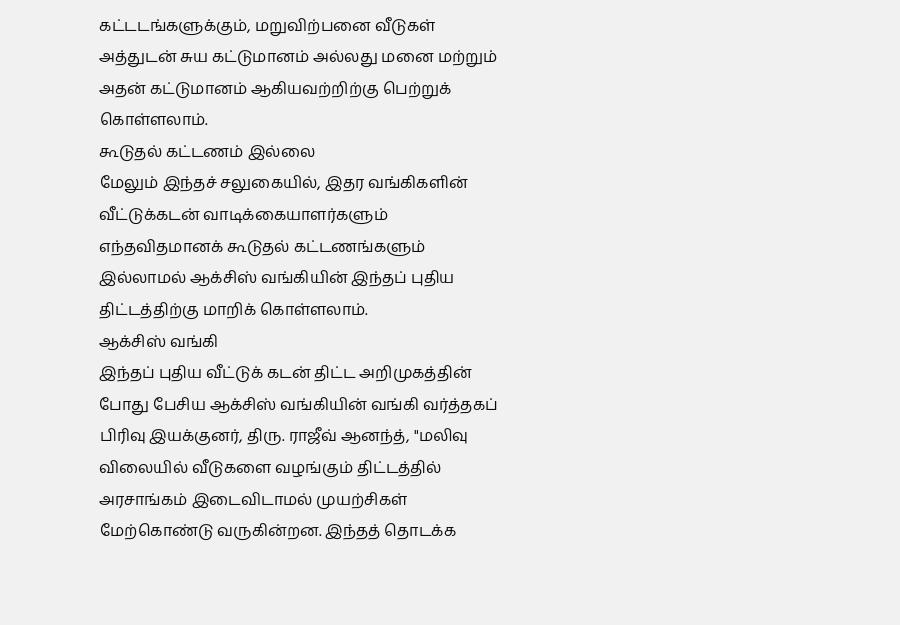கட்டடங்களுக்கும், மறுவிற்பனை வீடுகள் அத்துடன் சுய கட்டுமானம் அல்லது மனை மற்றும் அதன் கட்டுமானம் ஆகியவற்றிற்கு பெற்றுக் கொள்ளலாம்.
கூடுதல் கட்டணம் இல்லை
மேலும் இந்தச் சலுகையில், இதர வங்கிகளின் வீட்டுக்கடன் வாடிக்கையாளர்களும் எந்தவிதமானக் கூடுதல் கட்டணங்களும் இல்லாமல் ஆக்சிஸ் வங்கியின் இந்தப் புதிய திட்டத்திற்கு மாறிக் கொள்ளலாம்.
ஆக்சிஸ் வங்கி
இந்தப் புதிய வீட்டுக் கடன் திட்ட அறிமுகத்தின் போது பேசிய ஆக்சிஸ் வங்கியின் வங்கி வர்த்தகப் பிரிவு இயக்குனர், திரு. ராஜீவ் ஆனந்த், "மலிவு விலையில் வீடுகளை வழங்கும் திட்டத்தில் அரசாங்கம் இடைவிடாமல் முயற்சிகள் மேற்கொண்டு வருகின்றன. இந்தத் தொடக்க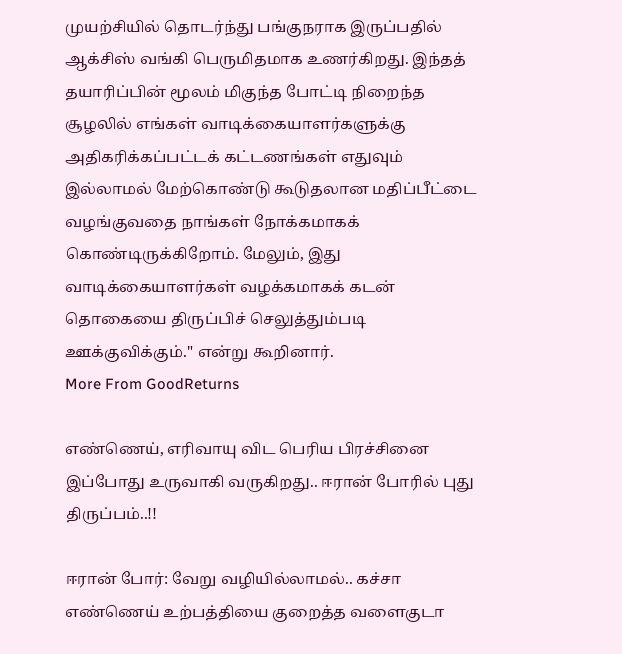முயற்சியில் தொடர்ந்து பங்குநராக இருப்பதில் ஆக்சிஸ் வங்கி பெருமிதமாக உணர்கிறது. இந்தத் தயாரிப்பின் மூலம் மிகுந்த போட்டி நிறைந்த சூழலில் எங்கள் வாடிக்கையாளர்களுக்கு அதிகரிக்கப்பட்டக் கட்டணங்கள் எதுவும் இல்லாமல் மேற்கொண்டு கூடுதலான மதிப்பீட்டை வழங்குவதை நாங்கள் நோக்கமாகக் கொண்டிருக்கிறோம். மேலும், இது வாடிக்கையாளர்கள் வழக்கமாகக் கடன் தொகையை திருப்பிச் செலுத்தும்படி ஊக்குவிக்கும்." என்று கூறினார்.
More From GoodReturns

எண்ணெய், எரிவாயு விட பெரிய பிரச்சினை இப்போது உருவாகி வருகிறது.. ஈரான் போரில் புது திருப்பம்..!!

ஈரான் போர்: வேறு வழியில்லாமல்.. கச்சா எண்ணெய் உற்பத்தியை குறைத்த வளைகுடா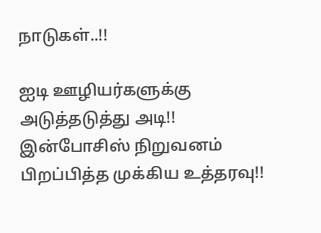நாடுகள்..!!

ஐடி ஊழியர்களுக்கு அடுத்தடுத்து அடி!! இன்போசிஸ் நிறுவனம் பிறப்பித்த முக்கிய உத்தரவு!!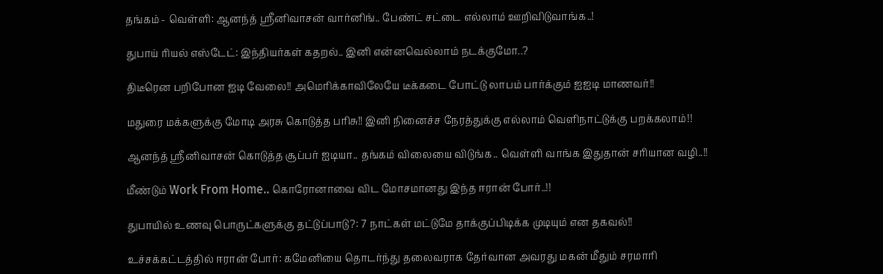தங்கம் - வெள்ளி: ஆனந்த் ஸ்ரீனிவாசன் வார்னிங்.. பேண்ட் சட்டை எல்லாம் ஊறிவிடுவாங்க..!

துபாய் ரியல் எஸ்டேட்: இந்தியர்கள் கதறல்.. இனி என்னவெல்லாம் நடக்குமோ..?

திடீரென பறிபோன ஐடி வேலை!! அமெரிக்காவிலேயே டீக்கடை போட்டு லாபம் பார்க்கும் ஐஐடி மாணவர்!!

மதுரை மக்களுக்கு மோடி அரசு கொடுத்த பரிசு!! இனி நினைச்ச நேரத்துக்கு எல்லாம் வெளிநாட்டுக்கு பறக்கலாம்!!

ஆனந்த் ஸ்ரீனிவாசன் கொடுத்த சூப்பர் ஐடியா.. தங்கம் விலையை விடுங்க.. வெள்ளி வாங்க இதுதான் சரியான வழி..!!

மீண்டும் Work From Home.. கொரோனாவை விட மோசமானது இந்த ஈரான் போர்..!!

துபாயில் உணவு பொருட்களுக்கு தட்டுப்பாடு?: 7 நாட்கள் மட்டுமே தாக்குப்பிடிக்க முடியும் என தகவல்!!

உச்சக்கட்டத்தில் ஈரான் போர்: கமேனியை தொடர்ந்து தலைவராக தேர்வான அவரது மகன் மீதும் சரமாரி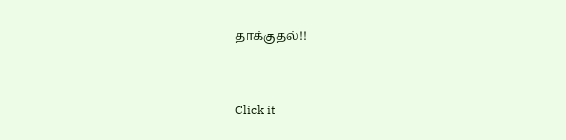தாக்குதல்!!



Click it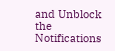and Unblock the Notifications